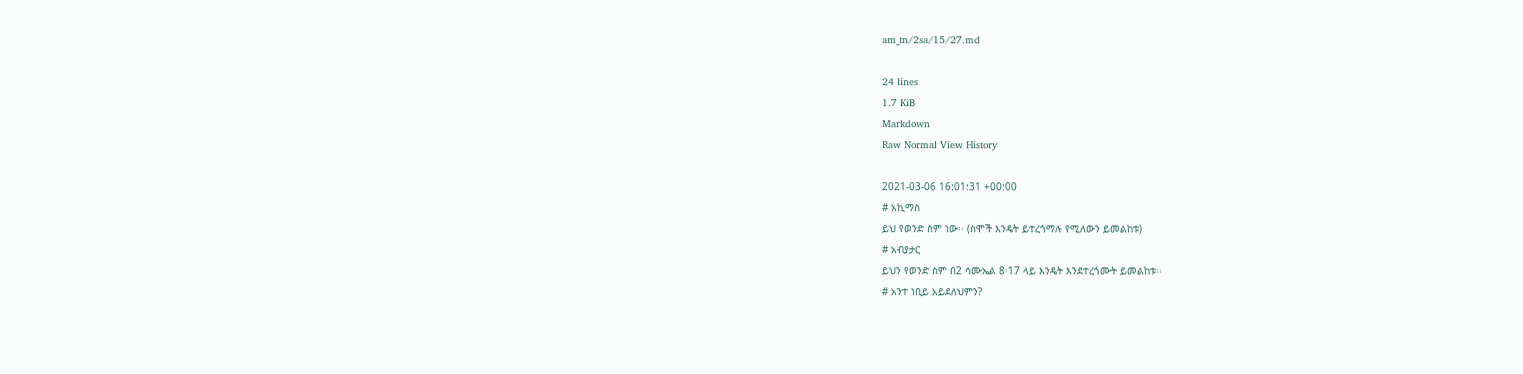am_tn/2sa/15/27.md

24 lines
1.7 KiB
Markdown
Raw Normal View History

2021-03-06 16:01:31 +00:00
# አኪማስ
ይህ የወንድ ስም ነው፡፡ (ስሞች እንዴት ይተረጎማሉ የሚለውን ይመልከቱ)
# አብያታር
ይህን የወንድ ስም በ2 ሳሙኤል 8፡17 ላይ እንዴት እንደተረጎሙት ይመልከቱ፡፡
# አንተ ነቢይ አይደለህምን?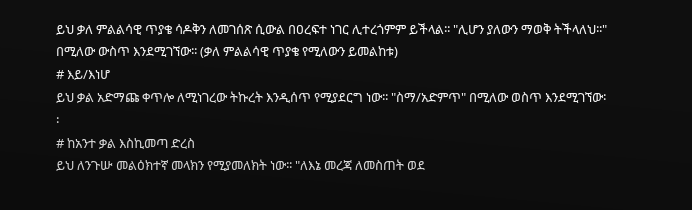ይህ ቃለ ምልልሳዊ ጥያቄ ሳዶቅን ለመገሰጽ ሲውል በዐረፍተ ነገር ሊተረጎምም ይችላል፡፡ "ሊሆን ያለውን ማወቅ ትችላለህ፡፡" በሚለው ውስጥ እንደሚገኘው፡፡ (ቃለ ምልልሳዊ ጥያቄ የሚለውን ይመልከቱ)
# እይ/እነሆ
ይህ ቃል አድማጩ ቀጥሎ ለሚነገረው ትኩረት እንዲሰጥ የሚያደርግ ነው፡፡ "ስማ/አድምጥ" በሚለው ወስጥ እንደሚገኘው፡፡
# ከአንተ ቃል እስኪመጣ ድረስ
ይህ ለንጉሡ መልዕክተኛ መላክን የሚያመለክት ነው፡፡ "ለእኔ መረጃ ለመስጠት ወደ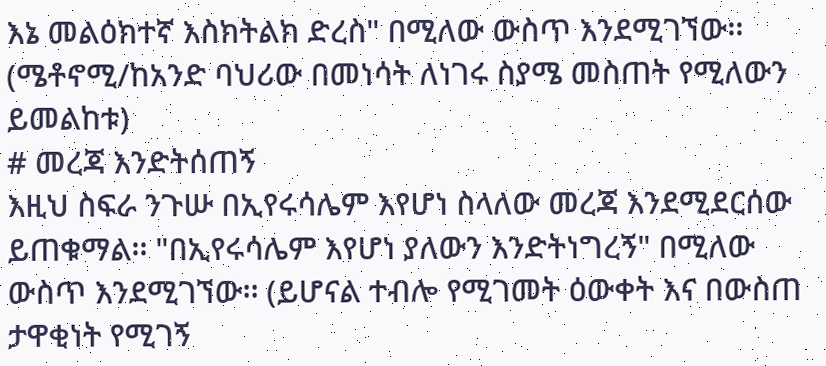እኔ መልዕክተኛ እስክትልክ ድረስ" በሚለው ውስጥ እንደሚገኘው፡፡ (ሜቶኖሚ/ከአንድ ባህሪው በመነሳት ለነገሩ ስያሜ መስጠት የሚለውን ይመልከቱ)
# መረጃ እንድትሰጠኝ
እዚህ ስፍራ ንጉሡ በኢየሩሳሌም እየሆነ ስላለው መረጃ እንደሚደርሰው ይጠቁማል፡፡ "በኢየሩሳሌም እየሆነ ያለውን እንድትነግረኝ" በሚለው ውስጥ እንደሚገኘው፡፡ (ይሆናል ተብሎ የሚገመት ዕውቀት እና በውስጠ ታዋቂነት የሚገኝ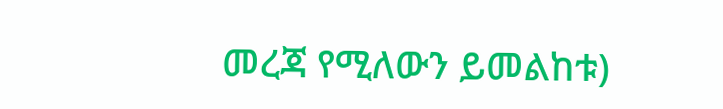መረጃ የሚለውን ይመልከቱ)